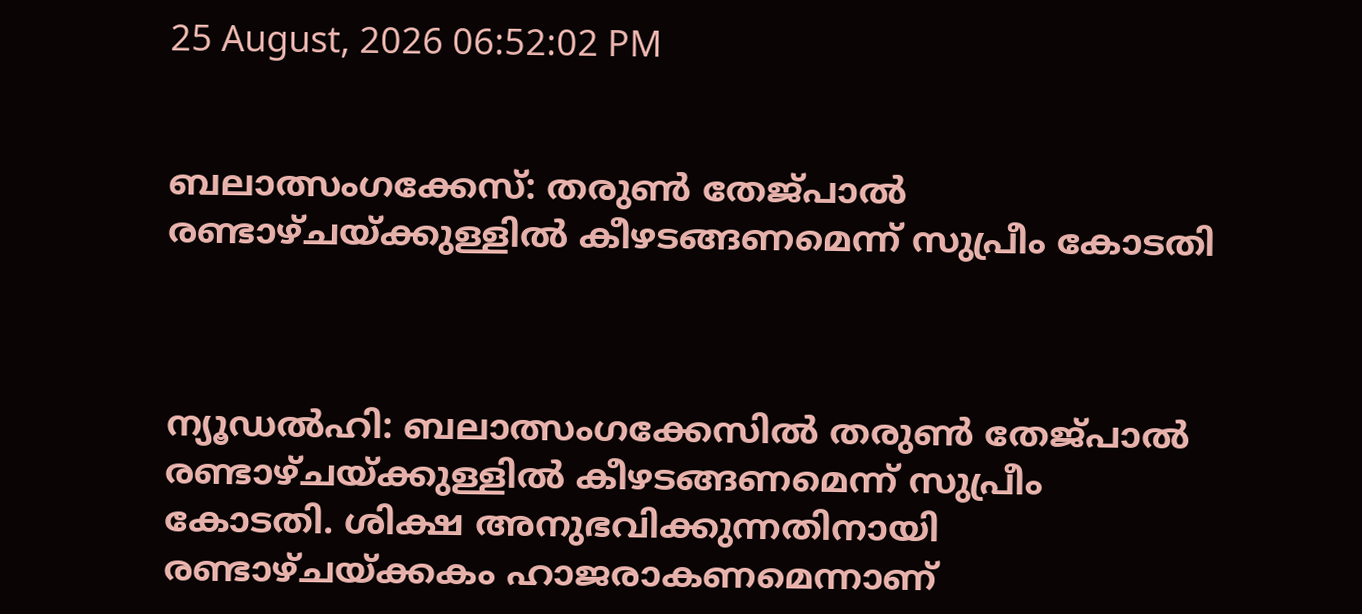25 August, 2026 06:52:02 PM


ബലാത്സംഗക്കേസ്: തരുണ്‍ തേജ്പാല്‍ രണ്ടാഴ്ചയ്ക്കുള്ളില്‍ കീഴടങ്ങണമെന്ന് സുപ്രീം കോടതി



ന്യൂഡല്‍ഹി: ബലാത്സംഗക്കേസില്‍ തരുണ്‍ തേജ്പാല്‍ രണ്ടാഴ്ചയ്ക്കുള്ളില്‍ കീഴടങ്ങണമെന്ന് സുപ്രീം കോടതി. ശിക്ഷ അനുഭവിക്കുന്നതിനായി രണ്ടാഴ്ചയ്ക്കകം ഹാജരാകണമെന്നാണ്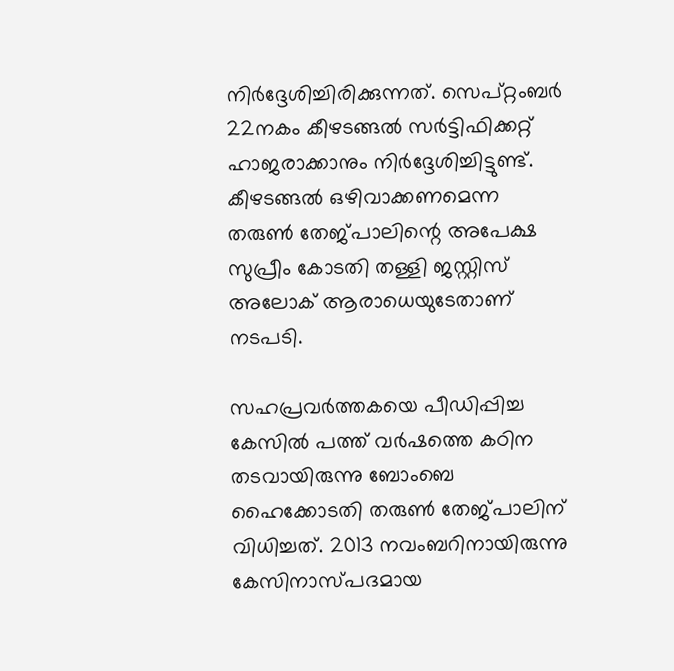നിര്‍ദ്ദേശിച്ചിരിക്കുന്നത്. സെപ്റ്റംബര്‍ 22നകം കീഴടങ്ങല്‍ സര്‍ട്ടിഫിക്കറ്റ് ഹാജരാക്കാനും നിര്‍ദ്ദേശിച്ചിട്ടുണ്ട്. കീഴടങ്ങല്‍ ഒഴിവാക്കണമെന്ന തരുണ്‍ തേജ്പാലിന്റെ അപേക്ഷ സുപ്രീം കോടതി തള്ളി ജസ്റ്റിസ് അലോക് ആരാധെയുടേതാണ് നടപടി.

സഹപ്രവര്‍ത്തകയെ പീഡിപ്പിച്ച കേസില്‍ പത്ത് വര്‍ഷത്തെ കഠിന തടവായിരുന്നു ബോംബെ ഹൈക്കോടതി തരുണ്‍ തേജ്പാലിന് വിധിച്ചത്. 2013 നവംബറിനായിരുന്നു കേസിനാസ്പദമായ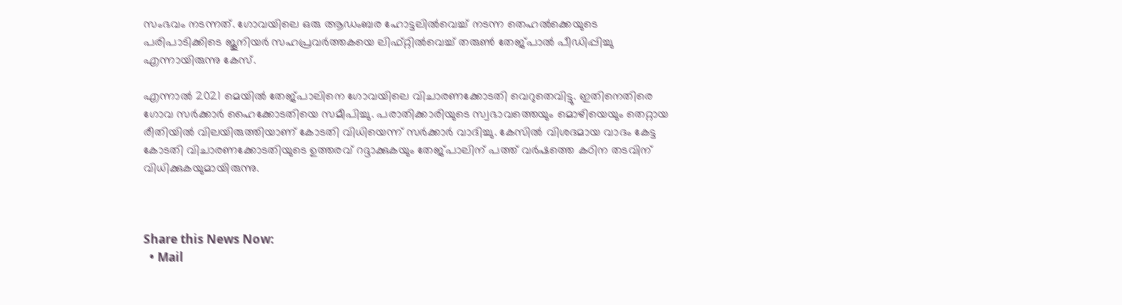സംഭവം നടന്നത്. ഗോവയിലെ ഒരു ആഡംബര ഹോട്ടലില്‍വെച്ച് നടന്ന തെഹല്‍ക്കെയുടെ പരിപാടിക്കിടെ ജൂനിയര്‍ സഹപ്രവര്‍ത്തകയെ ലിഫ്റ്റില്‍വെച്ച് തരുണ്‍ തേജ്പാല്‍ പീഡിപ്പിച്ചു എന്നായിരുന്നു കേസ്.

എന്നാല്‍ 2021 മെയില്‍ തേജ്പാലിനെ ഗോവയിലെ വിചാരണക്കോടതി വെറുതെവിട്ടു. ഇതിനെതിരെ ഗോവ സര്‍ക്കാര്‍ ഹൈക്കോടതിയെ സമീപിച്ചു. പരാതിക്കാരിയുടെ സ്വഭാവത്തെയും മൊഴിയെയും തെറ്റായ രീതിയില്‍ വിലയിരുത്തിയാണ് കോടതി വിധിയെന്ന് സര്‍ക്കാര്‍ വാദിച്ചു. കേസില്‍ വിശദമായ വാദം കേട്ട കോടതി വിചാരണക്കോടതിയുടെ ഉത്തരവ് റദ്ദാക്കുകയും തേജ്പാലിന് പത്ത് വര്‍ഷത്തെ കഠിന തടവിന് വിധിക്കുകയുമായിരുന്നു.



Share this News Now:
  • Mail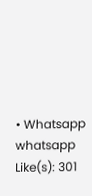• Whatsapp whatsapp
Like(s): 301